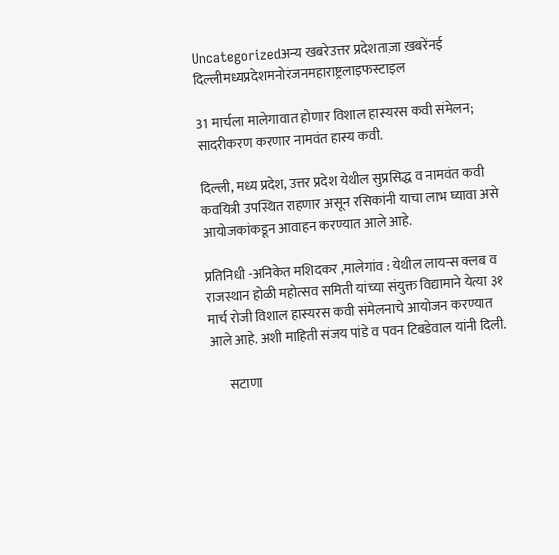Uncategorizedअन्य खबरेउत्तर प्रदेशताज़ा ख़बरेंनई दिल्लीमध्यप्रदेशमनोरंजनमहाराष्ट्रलाइफस्टाइल

31 मार्चला मालेगावात होणार विशाल हास्यरस कवी संमेलन; सादरीकरण करणार नामवंत हास्य कवी.

दिल्ली, मध्य प्रदेश, उत्तर प्रदेश येथील सुप्रसिद्ध व नामवंत कवी कवयित्री उपस्थित राहणार असून रसिकांनी याचा लाभ घ्यावा असे आयोजकांकडून आवाहन करण्यात आले आहे.

प्रतिनिधी -अनिकेत मशिदकर ,मालेगांव : येथील लायन्स क्लब व राजस्थान होळी महोत्सव समिती यांच्या संयुक्त विद्यामाने येत्या ३१ मार्च रोजी विशाल हास्यरस कवी संमेलनाचे आयोजन करण्यात आले आहे. अशी माहिती संजय पांडे व पवन टिबडेवाल यांनी दिली.

       सटाणा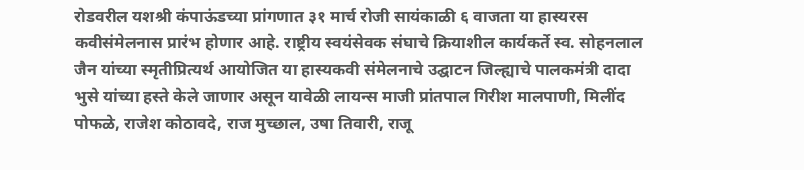रोडवरील यशश्री कंपाऊंडच्या प्रांगणात ३१ मार्च रोजी सायंकाळी ६ वाजता या हास्यरस कवीसंमेलनास प्रारंभ होणार आहे. राष्ट्रीय स्वयंसेवक संघाचे क्रियाशील कार्यकर्ते स्व. सोहनलाल जैन यांच्या स्मृतीप्रित्यर्थ आयोजित या हास्यकवी संमेलनाचे उद्घाटन जिल्ह्याचे पालकमंत्री दादा भुसे यांच्या हस्ते केले जाणार असून यावेळी लायन्स माजी प्रांतपाल गिरीश मालपाणी, मिलींद पोफळे, राजेश कोठावदे, राज मुच्छाल, उषा तिवारी, राजू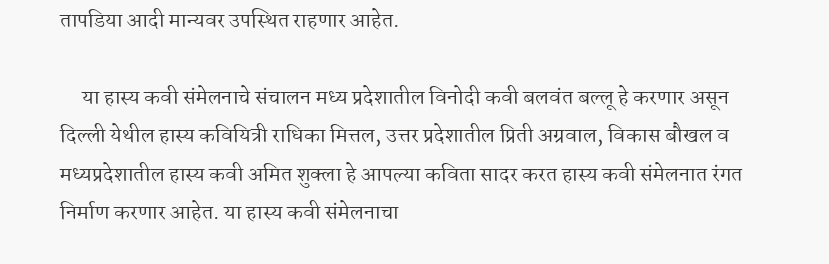तापडिया आदी मान्यवर उपस्थित राहणार आहेत.

     या हास्य कवी संमेलनाचे संचालन मध्य प्रदेशातील विनोदी कवी बलवंत बल्लू हे करणार असून दिल्ली येथील हास्य कवियित्री राधिका मित्तल, उत्तर प्रदेशातील प्रिती अग्रवाल, विकास बौखल व मध्यप्रदेशातील हास्य कवी अमित शुक्ला हे आपल्या कविता सादर करत हास्य कवी संमेलनात रंगत निर्माण करणार आहेत. या हास्य कवी संमेलनाचा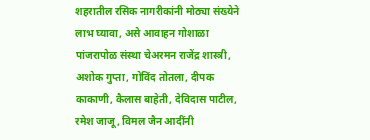शहरातील रसिक नागरीकांनी मोठ्या संख्येने लाभ घ्यावा, असे आवाहन गोशाळा पांजरापोळ संस्था चेअरमन राजेंद्र शास्त्री, अशोक गुप्ता, गोविंद तोतला, दीपक काकाणी, कैलास बाहेती, देविदास पाटील, रमेश जाजू, विमल जैन आदींनी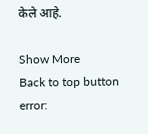केले आहे.

Show More
Back to top button
error: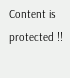Content is protected !!